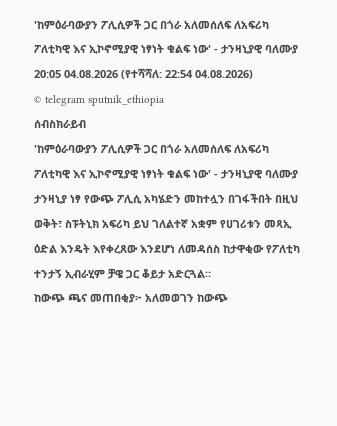'ከምዕራባውያን ፖሊሲዎች ጋር በጎራ አለመሰለፍ ለአፍሪካ ፖለቲካዊ እና ኢኮኖሚያዊ ነፃነት ቁልፍ ነው' - ታንዛኒያዊ ባለሙያ
20:05 04.08.2026 (የተሻሻለ: 22:54 04.08.2026)
© telegram sputnik_ethiopia
ሰብስክራይብ
'ከምዕራባውያን ፖሊሲዎች ጋር በጎራ አለመሰለፍ ለአፍሪካ ፖለቲካዊ እና ኢኮኖሚያዊ ነፃነት ቁልፍ ነው' - ታንዛኒያዊ ባለሙያ
ታንዛኒያ ነፃ የውጭ ፖሊሲ አካሄድን መከተሏን በገፋችበት በዚህ ወቅት፣ ስፑትኒክ አፍሪካ ይህ ገለልተኛ አቋም የሀገሪቱን መጻኢ ዕድል እንዴት እየቀረጸው እንደሆነ ለመዳሰስ ከታዋቂው የፖለቲካ ተንታኝ ኢብራሂም ቻዌ ጋር ቆይታ አድርጓል።
ከውጭ ጫና መጠበቂያ፦ አለመወገን ከውጭ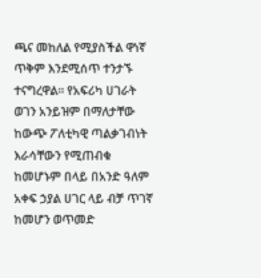ጫና መከለል የሚያስችል ዋነኛ ጥቅም እንደሚሰጥ ተንታኙ ተናግረዋል። የአፍሪካ ሀገራት ወገን አንይዝም በማለታቸው ከውጭ ፖለቲካዊ ጣልቃገብነት እራሳቸውን የሚጠብቁ ከመሆኑም በላይ በአንድ ዓለም አቀፍ ኃያል ሀገር ላይ ብቻ ጥገኛ ከመሆን ወጥመድ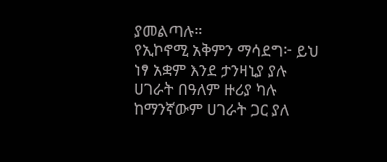ያመልጣሉ።
የኢኮኖሚ አቅምን ማሳደግ፦ ይህ ነፃ አቋም እንደ ታንዛኒያ ያሉ ሀገራት በዓለም ዙሪያ ካሉ ከማንኛውም ሀገራት ጋር ያለ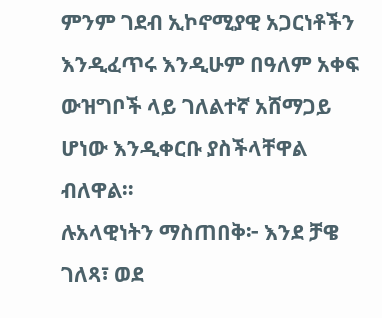ምንም ገደብ ኢኮኖሚያዊ አጋርነቶችን እንዲፈጥሩ እንዲሁም በዓለም አቀፍ ውዝግቦች ላይ ገለልተኛ አሸማጋይ ሆነው እንዲቀርቡ ያስችላቸዋል ብለዋል።
ሉአላዊነትን ማስጠበቅ፦ እንደ ቻዌ ገለጻ፣ ወደ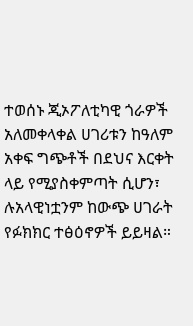ተወሰኑ ጂኦፖለቲካዊ ጎራዎች አለመቀላቀል ሀገሪቱን ከዓለም አቀፍ ግጭቶች በደህና እርቀት ላይ የሚያስቀምጣት ሲሆን፣ ሉአላዊነቷንም ከውጭ ሀገራት የፉክክር ተፅዕኖዎች ይይዛል።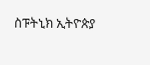ስፑትኒክ ኢትዮጵያ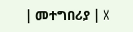| መተግበሪያ | X